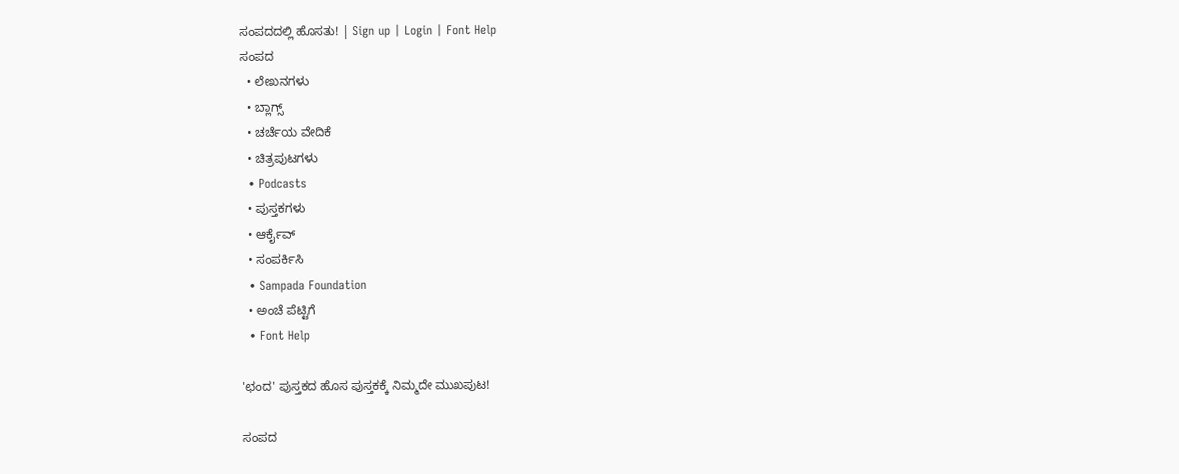ಸಂಪದದಲ್ಲಿ ಹೊಸತು! | Sign up | Login | Font Help
ಸಂಪದ
  • ಲೇಖನಗಳು
  • ಬ್ಲಾಗ್ಸ್
  • ಚರ್ಚೆಯ ವೇದಿಕೆ
  • ಚಿತ್ರಪುಟಗಳು
  • Podcasts
  • ಪುಸ್ತಕಗಳು
  • ಆರ್ಕೈವ್
  • ಸಂಪರ್ಕಿಸಿ
  • Sampada Foundation
  • ಅಂಚೆ ಪೆಟ್ಟಿಗೆ
  • Font Help

'ಛಂದ' ಪುಸ್ತಕದ ಹೊಸ ಪುಸ್ತಕಕ್ಕೆ ನಿಮ್ಮದೇ ಮುಖಪುಟ!

ಸಂಪದ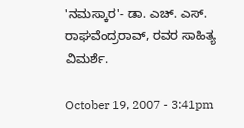'ನಮಸ್ಕಾರ'- ಡಾ. ಎಚ್. ಎಸ್. ರಾಘವೆಂದ್ರರಾವ್, ರವರ ಸಾಹಿತ್ಯ ವಿಮರ್ಶೆ.

October 19, 2007 - 3:41pm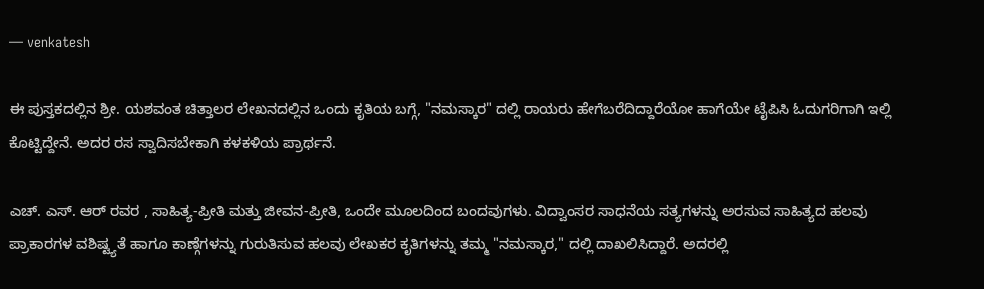— venkatesh

ಈ ಪುಸ್ತಕದಲ್ಲಿನ ಶ್ರೀ. ಯಶವಂತ ಚಿತ್ತಾಲರ ಲೇಖನದಲ್ಲಿನ ಒಂದು ಕೃತಿಯ ಬಗ್ಗೆ, "ನಮಸ್ಕಾರ" ದಲ್ಲಿ ರಾಯರು ಹೇಗೆಬರೆದಿದ್ದಾರೆಯೋ ಹಾಗೆಯೇ ಟೈಪಿಸಿ ಓದುಗರಿಗಾಗಿ ಇಲ್ಲಿ ಕೊಟ್ಟಿದ್ದೇನೆ. ಅದರ ರಸ ಸ್ವಾದಿಸಬೇಕಾಗಿ ಕಳಕಳಿಯ ಪ್ರಾರ್ಥನೆ.

ಎಚ್. ಎಸ್. ಆರ್ ರವರ , ಸಾಹಿತ್ಯ-ಪ್ರೀತಿ ಮತ್ತು ಜೀವನ-ಪ್ರೀತಿ, ಒಂದೇ ಮೂಲದಿಂದ ಬಂದವುಗಳು. ವಿದ್ವಾಂಸರ ಸಾಧನೆಯ ಸತ್ಯಗಳನ್ನು ಅರಸುವ ಸಾಹಿತ್ಯದ ಹಲವು ಪ್ರಾಕಾರಗಳ ವಶಿಷ್ಟ್ಯತೆ ಹಾಗೂ ಕಾಣ್ಗೆಗಳನ್ನು ಗುರುತಿಸುವ ಹಲವು ಲೇಖಕರ ಕೃತಿಗಳನ್ನು ತಮ್ಮ "ನಮಸ್ಕಾರ," ದಲ್ಲಿ ದಾಖಲಿಸಿದ್ದಾರೆ. ಅದರಲ್ಲಿ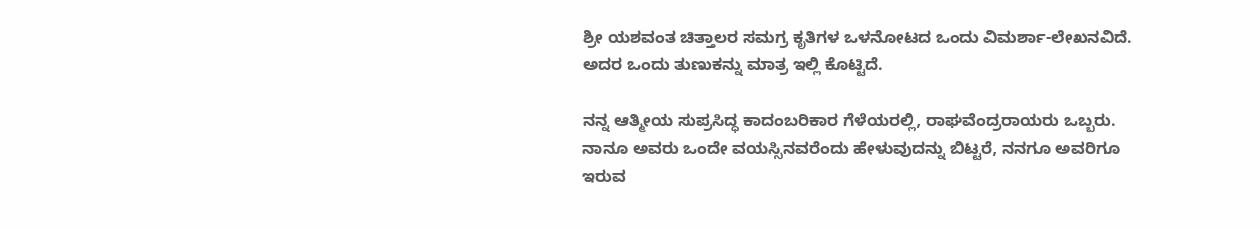ಶ್ರೀ ಯಶವಂತ ಚಿತ್ತಾಲರ ಸಮಗ್ರ ಕೃತಿಗಳ ಒಳನೋಟದ ಒಂದು ವಿಮರ್ಶಾ-ಲೇಖನವಿದೆ. ಅದರ ಒಂದು ತುಣುಕನ್ನು ಮಾತ್ರ ಇಲ್ಲಿ ಕೊಟ್ಟಿದೆ.

ನನ್ನ ಆತ್ಮೀಯ ಸುಪ್ರಸಿದ್ಧ ಕಾದಂಬರಿಕಾರ ಗೆಳೆಯರಲ್ಲಿ, ರಾಘವೆಂದ್ರರಾಯರು ಒಬ್ಬರು. ನಾನೂ ಅವರು ಒಂದೇ ವಯಸ್ಸಿನವರೆಂದು ಹೇಳುವುದನ್ನು ಬಿಟ್ಟರೆ, ನನಗೂ ಅವರಿಗೂ ಇರುವ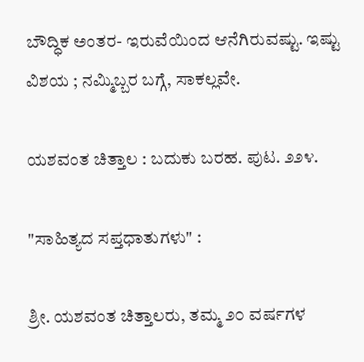ಬೌದ್ಧಿಕ ಅಂತರ- ಇರುವೆಯಿಂದ ಆನೆಗಿರುವಷ್ಟು. ಇಷ್ಟು ವಿಶಯ ; ನಮ್ಮಿಬ್ಬರ ಬಗ್ಗೆ, ಸಾಕಲ್ಲವೇ.

ಯಶವಂತ ಚಿತ್ತಾಲ : ಬದುಕು ಬರಹ. ಪುಟ. ೨೨೪.

"ಸಾಹಿತ್ಯದ ಸಪ್ತಧಾತುಗಳು" :

ಶ್ರೀ. ಯಶವಂತ ಚಿತ್ತಾಲರು, ತಮ್ಮ ೨೦ ವರ್ಷಗಳ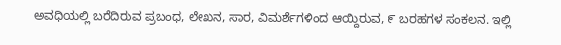ಅವಧಿಯಲ್ಲಿ ಬರೆದಿರುವ ಪ್ರಬಂಧ, ಲೇಖನ, ಸಾರ, ವಿಮರ್ಶೆಗಳಿಂದ ಆಯ್ದಿರುವ, ೯ ಬರಹಗಳ ಸಂಕಲನ. ಇಲ್ಲಿ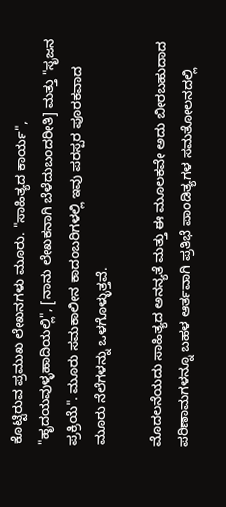ಕೊಟ್ಟಿರುವ ಪ್ರಮುಖ ಲೇಖನಗಳು ಮೂರು. "ಸಾಹಿತ್ಯದ ಕಾರ್ಯ", "ಹೃದಯವುಳ್ಳಹಾದಿಯಲ್ಲಿ", [ನಾನು ಲೇಖಕನಾಗಿ ಬೆಳೆದುಬಂದರೀತಿ] ಮತ್ತು "ಸೃಜನ ಪ್ರಕ್ರಿಯೆ". ಮೂರು ಸಮಕಾಲೀನ ಕಾದಂಬರಿಗಳಲ್ಲಿ ಇವು ಪರಸ್ಪರ ಪೂರಕವಾದ ಮೂರು ನೆಲೆಗಳನ್ನು ಒಳಗೊಳ್ಳುತ್ತವೆ.

ಮೊದಲನೆಯದು ಸಾಹಿತ್ಯದ ಅನನ್ಯತೆ ಮತ್ತು ಈ ಮೂಲಕವೇ ಅದು ಬೀರಬಹುದಾದ ಪರಿಣಾಮಗಳನ್ನೂ ಬಹಳ ಆರ್ತವಾಗಿ ಪ್ರತಿಭೆ ಪಾಂಡಿತ್ಯಗಳ ಸಮತೋಲನದಲ್ಲಿ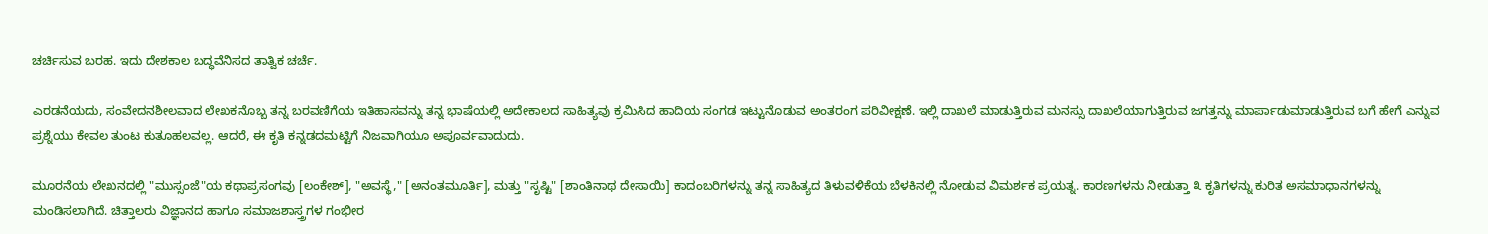ಚರ್ಚಿಸುವ ಬರಹ. ಇದು ದೇಶಕಾಲ ಬದ್ಧವೆನಿಸದ ತಾತ್ವಿಕ ಚರ್ಚೆ.

ಎರಡನೆಯದು, ಸಂವೇದನಶೀಲವಾದ ಲೇಖಕನೊಬ್ಬ ತನ್ನ ಬರವಣಿಗೆಯ ಇತಿಹಾಸವನ್ನು ತನ್ನ ಭಾಷೆಯಲ್ಲಿ ಅದೇಕಾಲದ ಸಾಹಿತ್ಯವು ಕ್ರಮಿಸಿದ ಹಾದಿಯ ಸಂಗಡ ಇಟ್ಟುನೊಡುವ ಅಂತರಂಗ ಪರಿವೀಕ್ಷಣೆ. ಇಲ್ಲಿ ದಾಖಲೆ ಮಾಡುತ್ತಿರುವ ಮನಸ್ಸು ದಾಖಲೆಯಾಗುತ್ತಿರುವ ಜಗತ್ತನ್ನು ಮಾರ್ಪಾಡುಮಾಡುತ್ತಿರುವ ಬಗೆ ಹೇಗೆ ಎನ್ನುವ ಪ್ರಶ್ನೆಯು ಕೇವಲ ತುಂಟ ಕುತೂಹಲವಲ್ಲ. ಆದರೆ, ಈ ಕೃತಿ ಕನ್ನಡದಮಟ್ಟಿಗೆ ನಿಜವಾಗಿಯೂ ಅಪೂರ್ವವಾದುದು.

ಮೂರನೆಯ ಲೇಖನದಲ್ಲಿ "ಮುಸ್ಸಂಜೆ"ಯ ಕಥಾಪ್ರಸಂಗವು [ಲಂಕೇಶ್], "ಅವಸ್ಥೆ," [ಅನಂತಮೂರ್ತಿ], ಮತ್ತು "ಸೃಷ್ಟಿ" [ಶಾಂತಿನಾಥ ದೇಸಾಯಿ] ಕಾದಂಬರಿಗಳನ್ನು ತನ್ನ ಸಾಹಿತ್ಯದ ತಿಳುವಳಿಕೆಯ ಬೆಳಕಿನಲ್ಲಿ ನೋಡುವ ವಿಮರ್ಶಕ ಪ್ರಯತ್ನ. ಕಾರಣಗಳನು ನೀಡುತ್ತಾ ೩ ಕೃತಿಗಳನ್ನು ಕುರಿತ ಅಸಮಾಧಾನಗಳನ್ನು ಮಂಡಿಸಲಾಗಿದೆ. ಚಿತ್ತಾಲರು ವಿಜ್ಞಾನದ ಹಾಗೂ ಸಮಾಜಶಾಸ್ತ್ರಗಳ ಗಂಭೀರ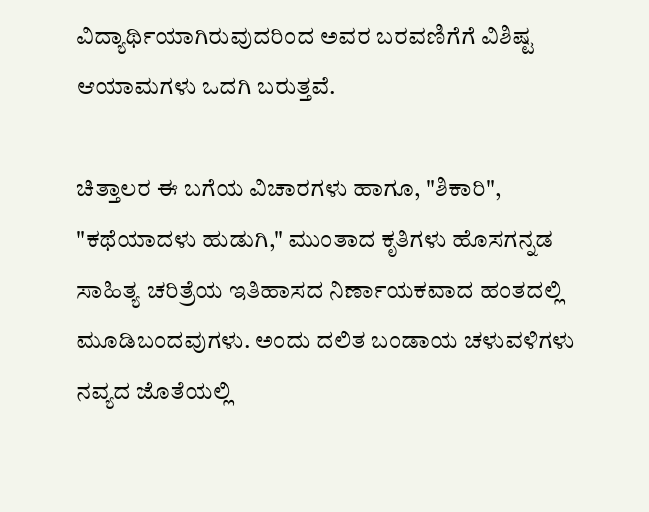ವಿದ್ಯಾರ್ಥಿಯಾಗಿರುವುದರಿಂದ ಅವರ ಬರವಣಿಗೆಗೆ ವಿಶಿಷ್ಟ ಆಯಾಮಗಳು ಒದಗಿ ಬರುತ್ತವೆ.

ಚಿತ್ತಾಲರ ಈ ಬಗೆಯ ವಿಚಾರಗಳು ಹಾಗೂ, "ಶಿಕಾರಿ", "ಕಥೆಯಾದಳು ಹುಡುಗಿ," ಮುಂತಾದ ಕೃತಿಗಳು ಹೊಸಗನ್ನಡ ಸಾಹಿತ್ಯ ಚರಿತ್ರೆಯ ಇತಿಹಾಸದ ನಿರ್ಣಾಯಕವಾದ ಹಂತದಲ್ಲಿ ಮೂಡಿಬಂದವುಗಳು. ಅಂದು ದಲಿತ ಬಂಡಾಯ ಚಳುವಳಿಗಳು ನವ್ಯದ ಜೊತೆಯಲ್ಲಿ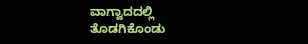ವಾಗ್ವಾದದಲ್ಲಿ ತೊಡಗಿಕೊಂಡು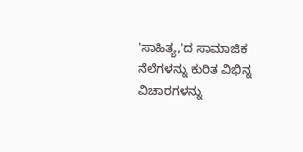'ಸಾಹಿತ್ಯ,'ದ ಸಾಮಾಜಿಕ ನೆಲೆಗಳನ್ನು ಕುರಿತ ವಿಭಿನ್ನ ವಿಚಾರಗಳನ್ನು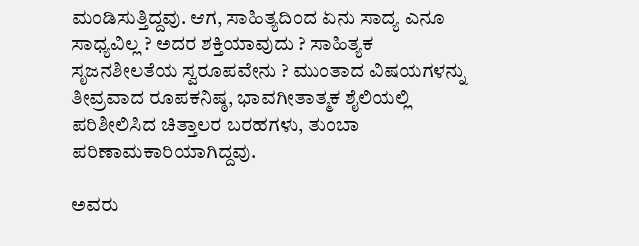ಮಂಡಿಸುತ್ತಿದ್ದವು. ಆಗ, ಸಾಹಿತ್ಯದಿಂದ ಏನು ಸಾದ್ಯ ಎನೂ ಸಾಧ್ಯವಿಲ್ಲ ? ಅದರ ಶಕ್ತಿಯಾವುದು ? ಸಾಹಿತ್ಯಕ ಸೃಜನಶೀಲತೆಯ ಸ್ವರೂಪವೇನು ? ಮುಂತಾದ ವಿಷಯಗಳನ್ನು ತೀವ್ರವಾದ ರೂಪಕನಿಷ್ಠ, ಭಾವಗೀತಾತ್ಮಕ ಶೈಲಿಯಲ್ಲಿ ಪರಿಶೀಲಿಸಿದ ಚಿತ್ತಾಲರ ಬರಹಗಳು, ತುಂಬಾ ಪರಿಣಾಮಕಾರಿಯಾಗಿದ್ದವು.

ಅವರು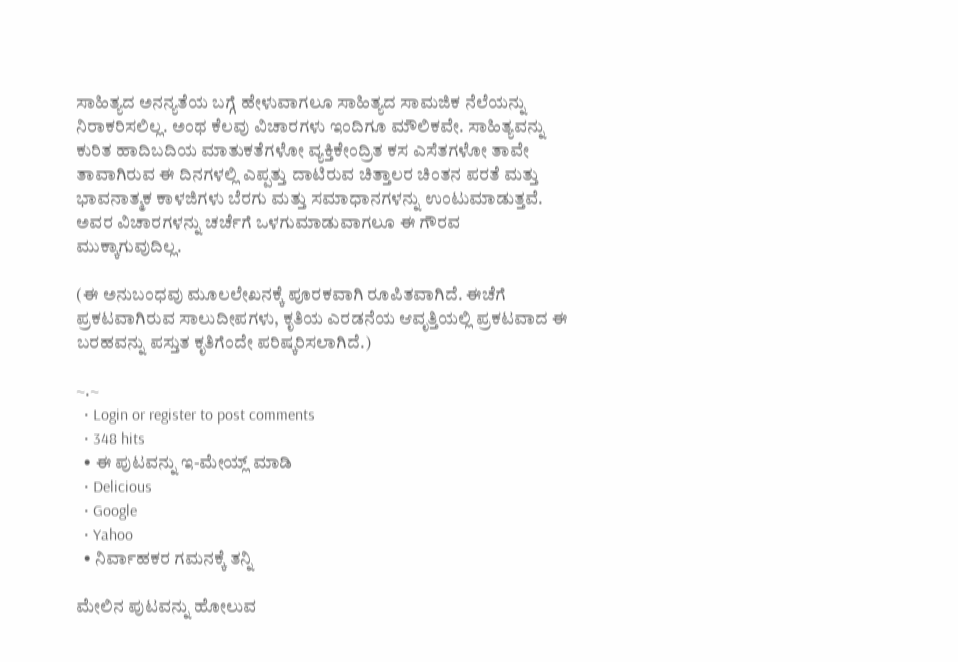ಸಾಹಿತ್ಯದ ಅನನ್ಯತೆಯ ಬಗ್ಗೆ ಹೇಳುವಾಗಲೂ ಸಾಹಿತ್ಯದ ಸಾಮಜಿಕ ನೆಲೆಯನ್ನು ನಿರಾಕರಿಸಲಿಲ್ಲ. ಅಂಥ ಕೆಲವು ವಿಚಾರಗಳು ಇಂದಿಗೂ ಮೌಲಿಕವೇ. ಸಾಹಿತ್ಯವನ್ನು ಕುರಿತ ಹಾದಿಬದಿಯ ಮಾತುಕತೆಗಳೋ ವ್ಯಕ್ತಿಕೇಂದ್ರಿತ ಕಸ ಎಸೆತಗಳೋ ತಾವೇ ತಾವಾಗಿರುವ ಈ ದಿನಗಳಲ್ಲಿ ಎಪ್ಪತ್ತು ದಾಟಿರುವ ಚಿತ್ತಾಲರ ಚಿಂತನ ಪರತೆ ಮತ್ತು ಭಾವನಾತ್ಮಕ ಕಾಳಜಿಗಳು ಬೆರಗು ಮತ್ತು ಸಮಾಧಾನಗಳನ್ನು ಉಂಟುಮಾಡುತ್ತವೆ. ಅವರ ವಿಚಾರಗಳನ್ನು ಚರ್ಚೆಗೆ ಒಳಗುಮಾಡುವಾಗಲೂ ಈ ಗೌರವ ಮುಕ್ಕಾಗುವುದಿಲ್ಲ.

(ಈ ಅನುಬಂಧವು ಮೂಲಲೇಖನಕ್ಕೆ ಪೂರಕವಾಗಿ ರೂಪಿತವಾಗಿದೆ. ಈಚೆಗೆ ಪ್ರಕಟವಾಗಿರುವ ಸಾಲುದೀಪಗಳು, ಕೃತಿಯ ಎರಡನೆಯ ಆವೃತ್ತಿಯಲ್ಲಿ ಪ್ರಕಟವಾದ ಈ ಬರಹವನ್ನು ಪಸ್ತುತ ಕೃತಿಗೆಂದೇ ಪರಿಷ್ಕರಿಸಲಾಗಿದೆ.)

~.~
  • Login or register to post comments
  • 348 hits
  • ಈ ಪುಟವನ್ನು ಇ-ಮೇಯ್ಲ್ ಮಾಡಿ
  • Delicious
  • Google
  • Yahoo
  • ನಿರ್ವಾಹಕರ ಗಮನಕ್ಕೆ ತನ್ನಿ

ಮೇಲಿನ ಪುಟವನ್ನು ಹೋಲುವ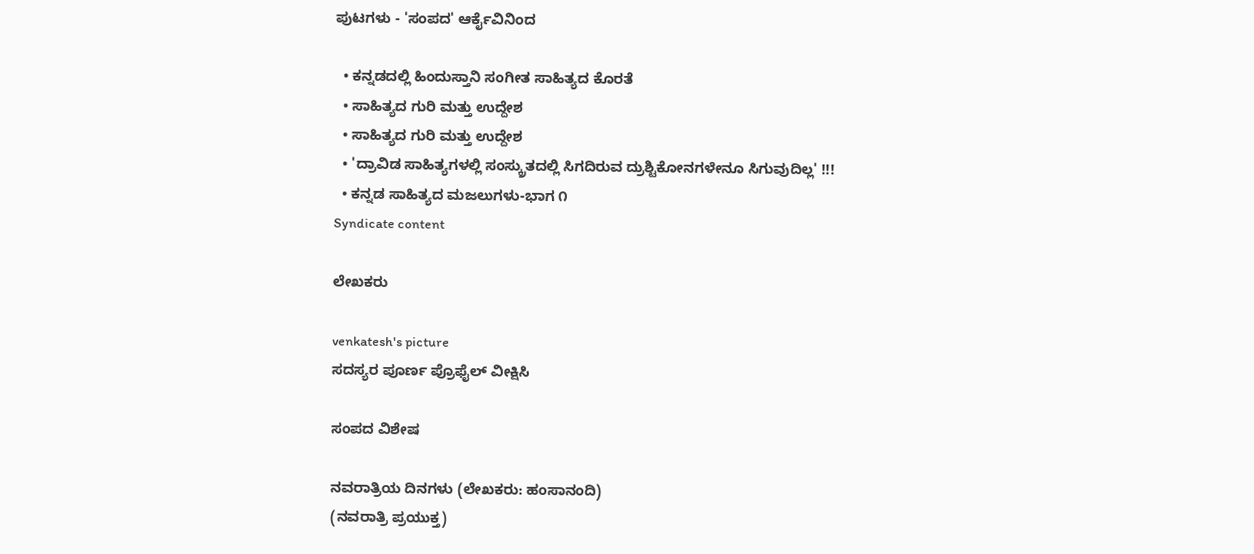ಪುಟಗಳು - 'ಸಂಪದ' ಆರ್ಕೈವಿನಿಂದ

  • ಕನ್ನಡದಲ್ಲಿ ಹಿಂದುಸ್ತಾನಿ ಸಂಗೀತ ಸಾಹಿತ್ಯದ ಕೊರತೆ
  • ಸಾಹಿತ್ಯದ ಗುರಿ ಮತ್ತು ಉದ್ದೇಶ
  • ಸಾಹಿತ್ಯದ ಗುರಿ ಮತ್ತು ಉದ್ದೇಶ
  • 'ದ್ರಾವಿಡ ಸಾಹಿತ್ಯಗಳಲ್ಲಿ ಸಂಸ್ಕ್ರುತದಲ್ಲಿ ಸಿಗದಿರುವ ದ್ರುಶ್ಟಿಕೋನಗಳೇನೂ ಸಿಗುವುದಿಲ್ಲ' !!!
  • ಕನ್ನಡ ಸಾಹಿತ್ಯದ ಮಜಲುಗಳು-ಭಾಗ ೧
Syndicate content

ಲೇಖಕರು

venkatesh's picture
ಸದಸ್ಯರ ಪೂರ್ಣ ಪ್ರೊಫೈಲ್ ವೀಕ್ಷಿಸಿ

ಸಂಪದ ವಿಶೇಷ

ನವರಾತ್ರಿಯ ದಿನಗಳು (ಲೇಖಕರು: ಹಂಸಾನಂದಿ)
(ನವರಾತ್ರಿ ಪ್ರಯುಕ್ತ)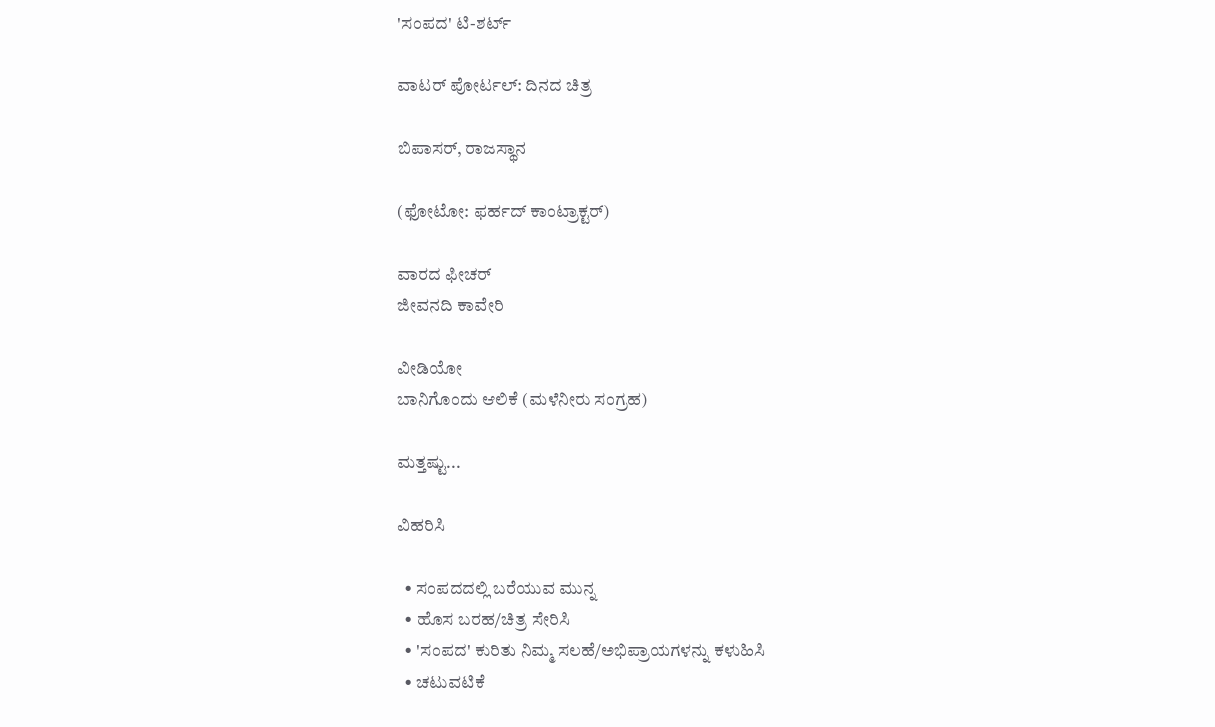'ಸಂಪದ' ಟಿ-ಶರ್ಟ್

ವಾಟರ್ ಪೋರ್ಟಲ್: ದಿನದ ಚಿತ್ರ

ಬಿಪಾಸರ್, ರಾಜಸ್ಥಾನ

(ಫೋಟೋ: ಫರ್ಹದ್ ಕಾಂಟ್ರಾಕ್ಟರ್)

ವಾರದ ಫೀಚರ್
ಜೀವನದಿ ಕಾವೇರಿ

ವೀಡಿಯೋ
ಬಾನಿಗೊಂದು ಆಲಿಕೆ (ಮಳೆನೀರು ಸಂಗ್ರಹ)

ಮತ್ತಷ್ಟು...

ವಿಹರಿಸಿ

  • ಸಂಪದದಲ್ಲಿ ಬರೆಯುವ ಮುನ್ನ
  • ಹೊಸ ಬರಹ/ಚಿತ್ರ ಸೇರಿಸಿ
  • 'ಸಂಪದ' ಕುರಿತು ನಿಮ್ಮ ಸಲಹೆ/ಅಭಿಪ್ರಾಯಗಳನ್ನು ಕಳುಹಿಸಿ
  • ಚಟುವಟಿಕೆ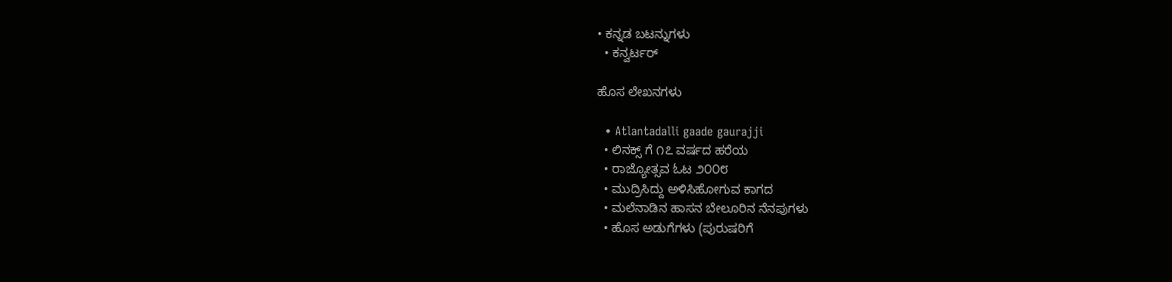• ಕನ್ನಡ ಬಟನ್ನುಗಳು
  • ಕನ್ವರ್ಟರ್

ಹೊಸ ಲೇಖನಗಳು

  • Atlantadalli gaade gaurajji
  • ಲಿನಕ್ಸ್ ಗೆ ೧೭ ವರ್ಷದ ಹರೆಯ
  • ರಾಜ್ಯೋತ್ಸವ ಓಟ ೨೦೦೮
  • ಮುದ್ರಿಸಿದ್ದು ಅಳಿಸಿಹೋಗುವ ಕಾಗದ
  • ಮಲೆನಾಡಿನ ಹಾಸನ ಬೇಲೂರಿನ ನೆನಪುಗಳು
  • ಹೊಸ ಅಡುಗೆಗಳು (ಪುರುಷರಿಗೆ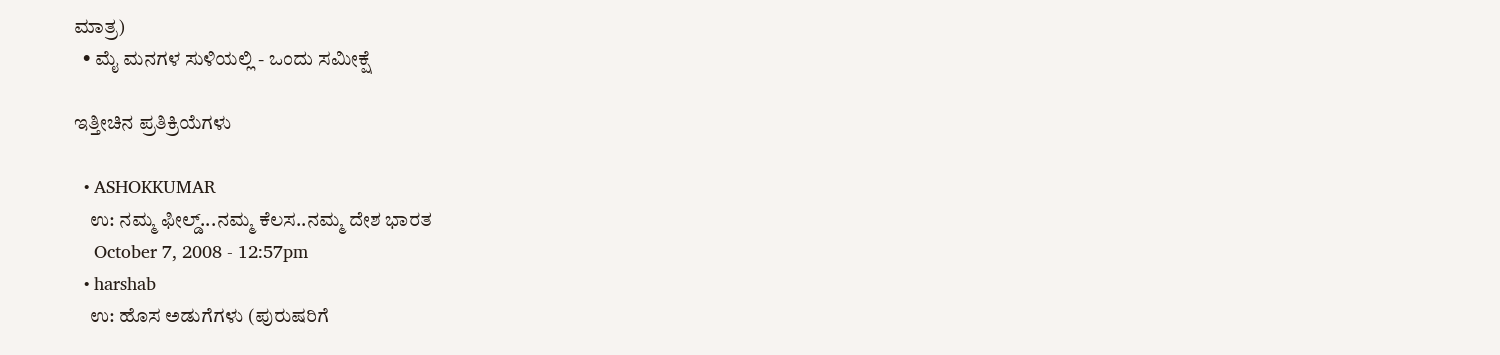ಮಾತ್ರ)
  • ಮೈ ಮನಗಳ ಸುಳಿಯಲ್ಲಿ - ಒಂದು ಸಮೀಕ್ಷೆ

ಇತ್ತೀಚಿನ ಪ್ರತಿಕ್ರಿಯೆಗಳು

  • ASHOKKUMAR
    ಉ: ನಮ್ಮ ಫೀಲ್ಡ್...ನಮ್ಮ ಕೆಲಸ..ನಮ್ಮ ದೇಶ ಭಾರತ
    October 7, 2008 - 12:57pm
  • harshab
    ಉ: ಹೊಸ ಅಡುಗೆಗಳು (ಪುರುಷರಿಗೆ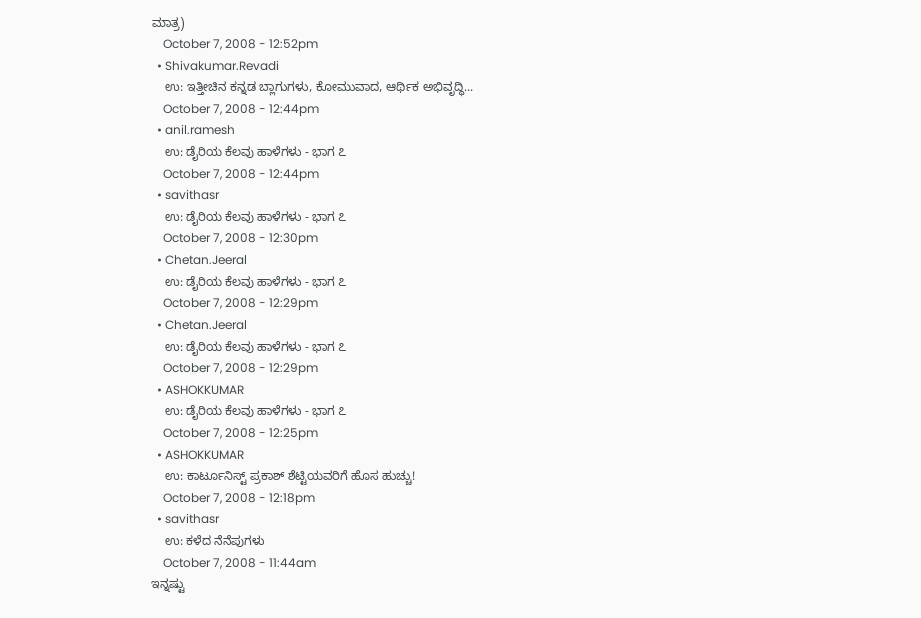ಮಾತ್ರ)
    October 7, 2008 - 12:52pm
  • Shivakumar.Revadi
    ಉ: ಇತ್ತೀಚಿನ ಕನ್ನಡ ಬ್ಲಾಗುಗಳು, ಕೋಮುವಾದ, ಆರ್ಥಿಕ ಅಭಿವೃದ್ಧಿ...
    October 7, 2008 - 12:44pm
  • anil.ramesh
    ಉ: ಡೈರಿಯ ಕೆಲವು ಹಾಳೆಗಳು - ಭಾಗ ೭
    October 7, 2008 - 12:44pm
  • savithasr
    ಉ: ಡೈರಿಯ ಕೆಲವು ಹಾಳೆಗಳು - ಭಾಗ ೭
    October 7, 2008 - 12:30pm
  • Chetan.Jeeral
    ಉ: ಡೈರಿಯ ಕೆಲವು ಹಾಳೆಗಳು - ಭಾಗ ೭
    October 7, 2008 - 12:29pm
  • Chetan.Jeeral
    ಉ: ಡೈರಿಯ ಕೆಲವು ಹಾಳೆಗಳು - ಭಾಗ ೭
    October 7, 2008 - 12:29pm
  • ASHOKKUMAR
    ಉ: ಡೈರಿಯ ಕೆಲವು ಹಾಳೆಗಳು - ಭಾಗ ೭
    October 7, 2008 - 12:25pm
  • ASHOKKUMAR
    ಉ: ಕಾರ್ಟೂನಿಸ್ಟ್ ಪ್ರಕಾಶ್ ಶೆಟ್ಟಿಯವರಿಗೆ ಹೊಸ ಹುಚ್ಚು!
    October 7, 2008 - 12:18pm
  • savithasr
    ಉ: ಕಳೆದ ನೆನೆಪುಗಳು
    October 7, 2008 - 11:44am
ಇನ್ನಷ್ಟು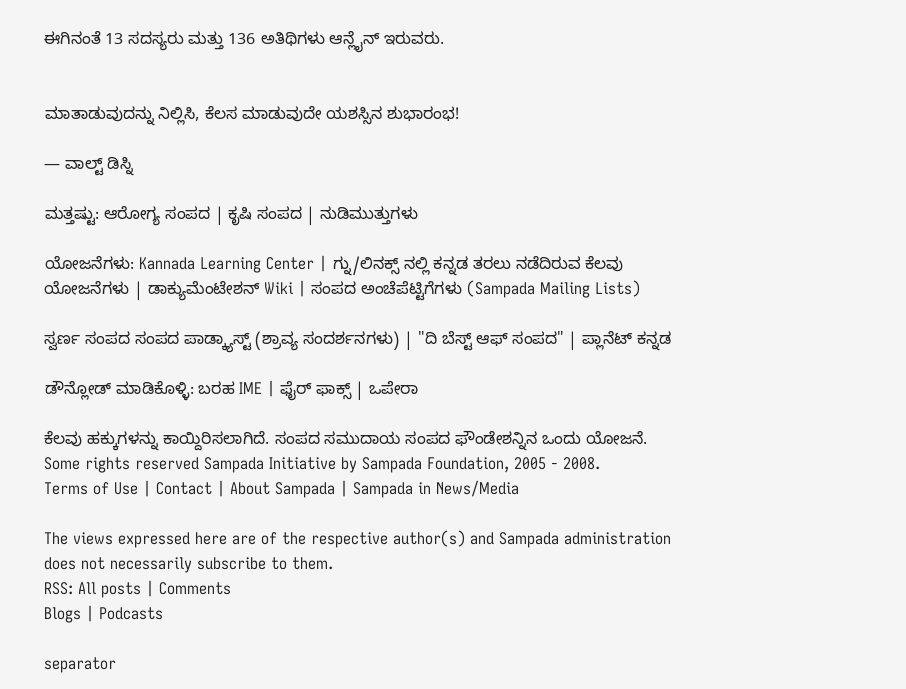ಈಗಿನಂತೆ 13 ಸದಸ್ಯರು ಮತ್ತು 136 ಅತಿಥಿಗಳು ಆನ್ಲೈನ್ ಇರುವರು.


ಮಾತಾಡುವುದನ್ನು ನಿಲ್ಲಿಸಿ, ಕೆಲಸ ಮಾಡುವುದೇ ಯಶಸ್ಸಿನ ಶುಭಾರಂಭ!

— ವಾಲ್ಟ್ ಡಿಸ್ನಿ

ಮತ್ತಷ್ಟು: ಆರೋಗ್ಯ ಸಂಪದ | ಕೃಷಿ ಸಂಪದ | ನುಡಿಮುತ್ತುಗಳು

ಯೋಜನೆಗಳು: Kannada Learning Center | ಗ್ನು/ಲಿನಕ್ಸ್ ನಲ್ಲಿ ಕನ್ನಡ ತರಲು ನಡೆದಿರುವ ಕೆಲವು ಯೋಜನೆಗಳು | ಡಾಕ್ಯುಮೆಂಟೇಶನ್ Wiki | ಸಂಪದ ಅಂಚೆಪೆಟ್ಟಿಗೆಗಳು (Sampada Mailing Lists)

ಸ್ವರ್ಣ ಸಂಪದ ಸಂಪದ ಪಾಡ್ಕ್ಯಾಸ್ಟ್ (ಶ್ರಾವ್ಯ ಸಂದರ್ಶನಗಳು) | "ದಿ ಬೆಸ್ಟ್ ಆಫ್ ಸಂಪದ" | ಪ್ಲಾನೆಟ್ ಕನ್ನಡ

ಡೌನ್ಲೋಡ್ ಮಾಡಿಕೊಳ್ಳಿ: ಬರಹ IME | ಫೈರ್ ಫಾಕ್ಸ್ | ಒಪೇರಾ

ಕೆಲವು ಹಕ್ಕುಗಳನ್ನು ಕಾಯ್ದಿರಿಸಲಾಗಿದೆ. ಸಂಪದ ಸಮುದಾಯ ಸಂಪದ ಫೌಂಡೇಶನ್ನಿನ ಒಂದು ಯೋಜನೆ.
Some rights reserved Sampada Initiative by Sampada Foundation, 2005 - 2008.
Terms of Use | Contact | About Sampada | Sampada in News/Media

The views expressed here are of the respective author(s) and Sampada administration does not necessarily subscribe to them.
RSS: All posts | Comments
Blogs | Podcasts

separator